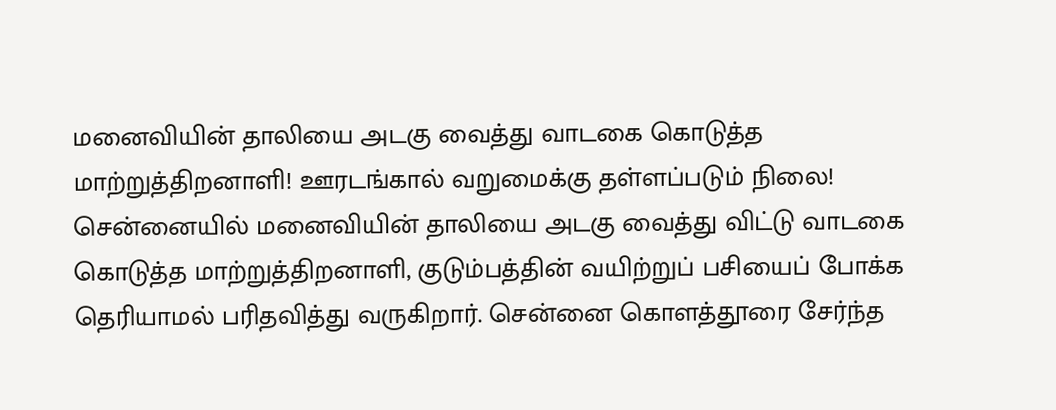மனைவியின் தாலியை அடகு வைத்து வாடகை கொடுத்த மாற்றுத்திறனாளி! ஊரடங்கால் வறுமைக்கு தள்ளப்படும் நிலை!
சென்னையில் மனைவியின் தாலியை அடகு வைத்து விட்டு வாடகை கொடுத்த மாற்றுத்திறனாளி, குடும்பத்தின் வயிற்றுப் பசியைப் போக்க தெரியாமல் பரிதவித்து வருகிறார். சென்னை கொளத்தூரை சேர்ந்த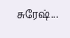சுரேஷ்...